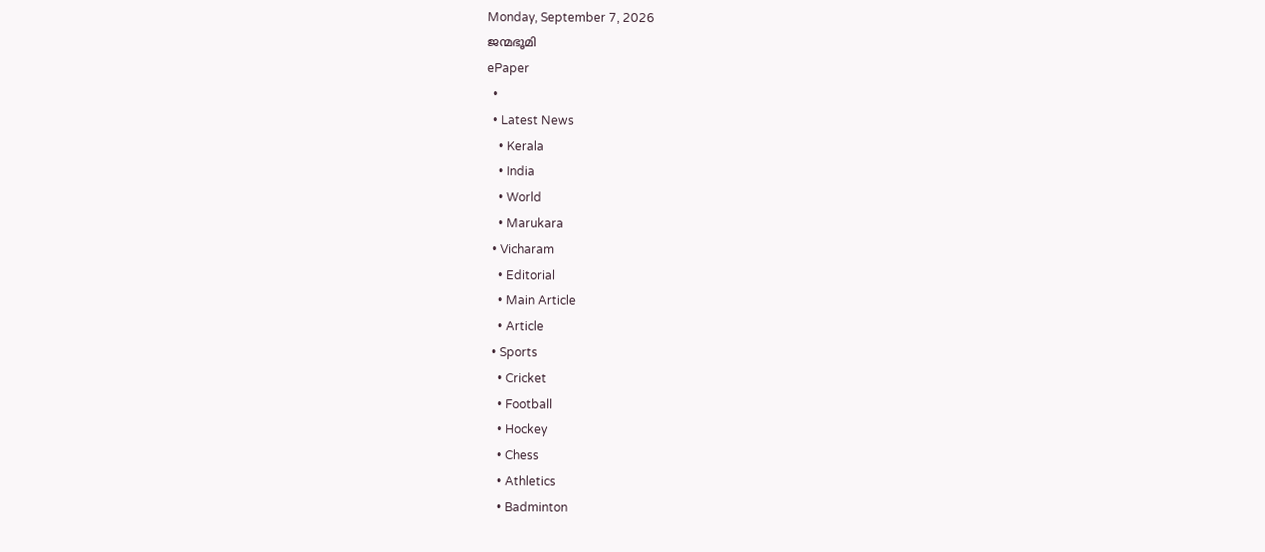Monday, September 7, 2026
ജന്മഭൂമി
ePaper
  •
  • Latest News
    • Kerala
    • India
    • World
    • Marukara
  • Vicharam
    • Editorial
    • Main Article
    • Article
  • Sports
    • Cricket
    • Football
    • Hockey
    • Chess
    • Athletics
    • Badminton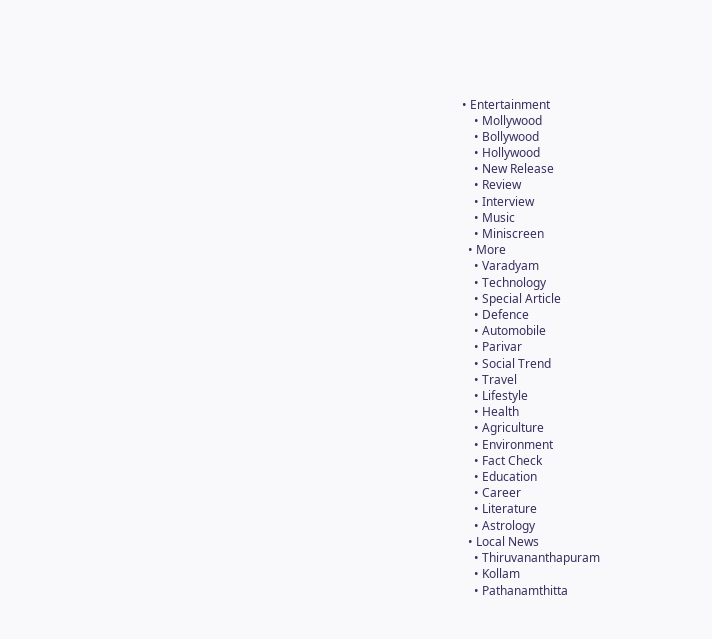• Entertainment
    • Mollywood
    • Bollywood
    • Hollywood
    • New Release
    • Review
    • Interview
    • Music
    • Miniscreen
  • More
    • Varadyam
    • Technology
    • Special Article
    • Defence
    • Automobile
    • Parivar
    • Social Trend
    • Travel
    • Lifestyle
    • Health
    • Agriculture
    • Environment
    • Fact Check
    • Education
    • Career
    • Literature
    • Astrology
  • Local News
    • Thiruvananthapuram
    • Kollam
    • Pathanamthitta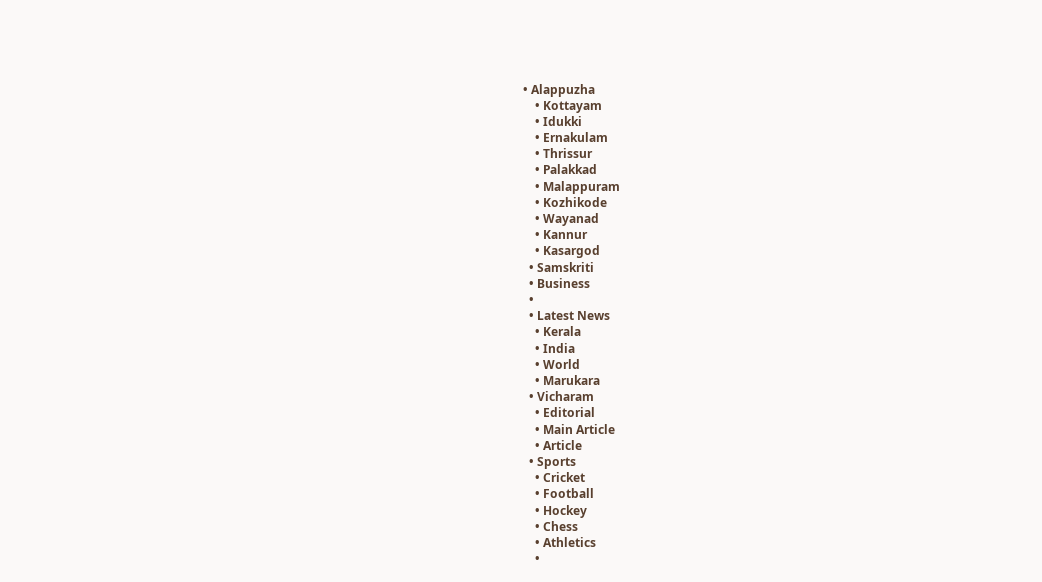• Alappuzha
    • Kottayam
    • Idukki
    • Ernakulam
    • Thrissur
    • Palakkad
    • Malappuram
    • Kozhikode
    • Wayanad
    • Kannur
    • Kasargod
  • Samskriti
  • Business
  •
  • Latest News
    • Kerala
    • India
    • World
    • Marukara
  • Vicharam
    • Editorial
    • Main Article
    • Article
  • Sports
    • Cricket
    • Football
    • Hockey
    • Chess
    • Athletics
    •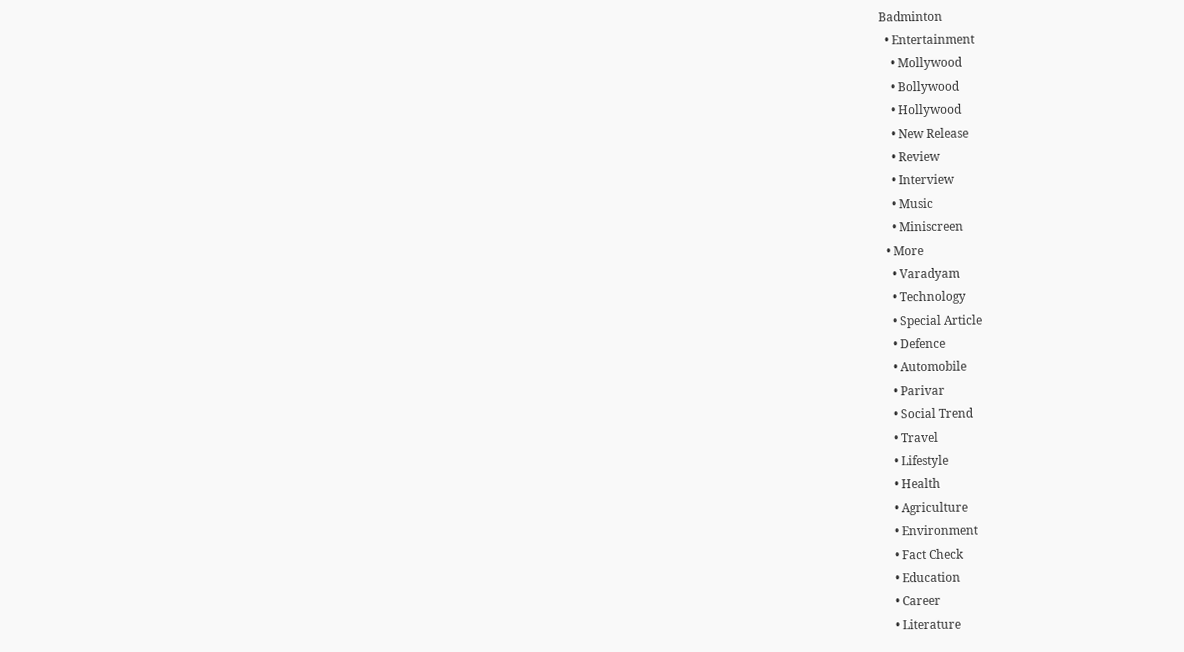Badminton
  • Entertainment
    • Mollywood
    • Bollywood
    • Hollywood
    • New Release
    • Review
    • Interview
    • Music
    • Miniscreen
  • More
    • Varadyam
    • Technology
    • Special Article
    • Defence
    • Automobile
    • Parivar
    • Social Trend
    • Travel
    • Lifestyle
    • Health
    • Agriculture
    • Environment
    • Fact Check
    • Education
    • Career
    • Literature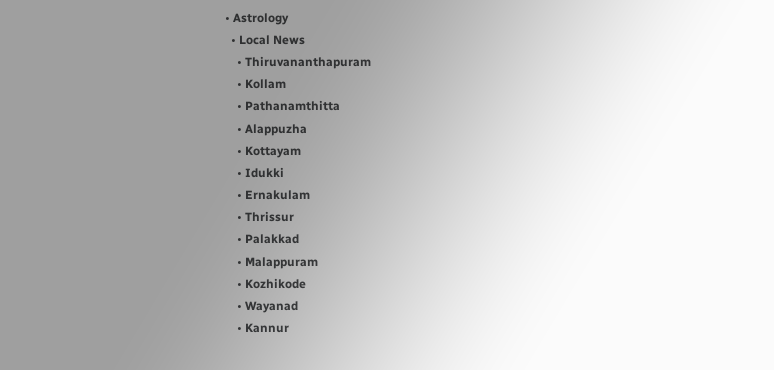• Astrology
  • Local News
    • Thiruvananthapuram
    • Kollam
    • Pathanamthitta
    • Alappuzha
    • Kottayam
    • Idukki
    • Ernakulam
    • Thrissur
    • Palakkad
    • Malappuram
    • Kozhikode
    • Wayanad
    • Kannur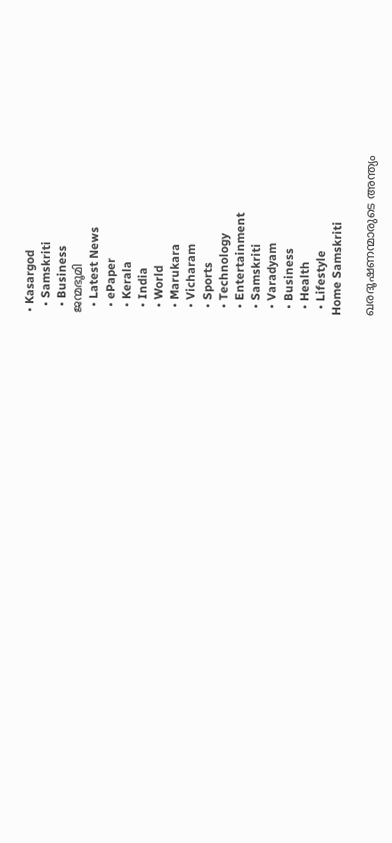• Kasargod
  • Samskriti
  • Business
ജന്മഭൂമി
  • Latest News
  • ePaper
  • Kerala
  • India
  • World
  • Marukara
  • Vicharam
  • Sports
  • Technology
  • Entertainment
  • Samskriti
  • Varadyam
  • Business
  • Health
  • Lifestyle
Home Samskriti

ഖരദൂഷണന്മാരുടെ അന്ത്യം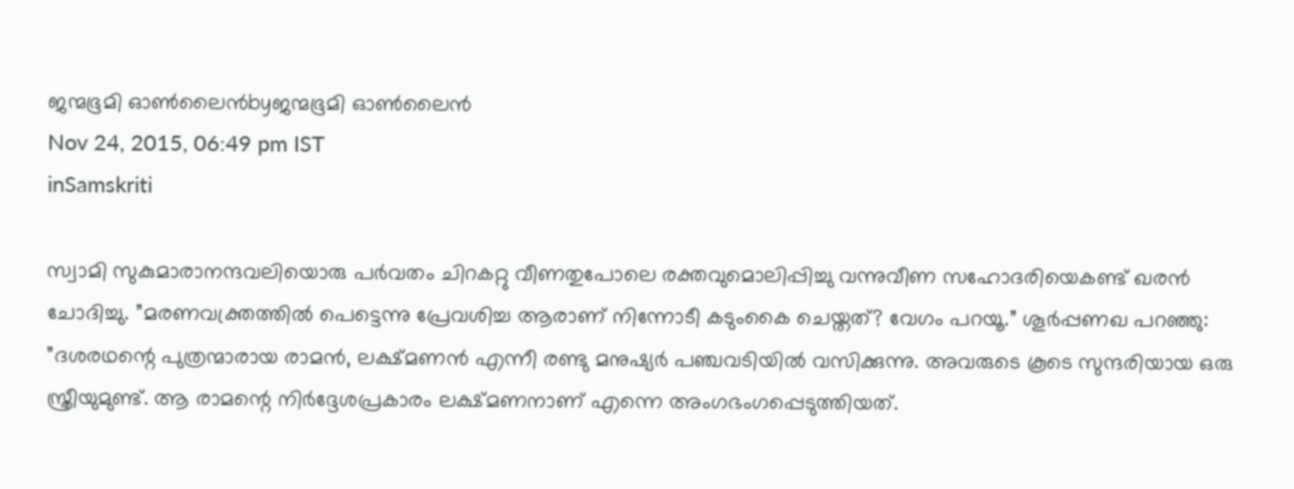ജന്മഭൂമി ഓണ്‍ലൈന്‍byജന്മഭൂമി ഓണ്‍ലൈന്‍
Nov 24, 2015, 06:49 pm IST
inSamskriti

സ്വാമി സുകുമാരാനന്ദവലിയൊരു പര്‍വതം ചിറകറ്റു വീണതുപോലെ രക്തവുമൊലിപ്പിച്ചു വന്നുവീണ സഹോദരിയെകണ്ട് ഖരന്‍ ചോദിച്ചു. ”മരണവക്ത്രത്തില്‍ പെട്ടെന്നു പ്രേവശിച്ച ആരാണ് നിന്നോടീ കടുംകൈ ചെയ്തത്? വേഗം പറയൂ.” ശൂര്‍പ്പണഖ പറഞ്ഞു: ”ദശരഥന്റെ പുത്രന്മാരായ രാമന്‍, ലക്ഷ്മണന്‍ എന്നീ രണ്ടു മനുഷ്യര്‍ പഞ്ചവടിയില്‍ വസിക്കുന്നു. അവരുടെ കൂടെ സുന്ദരിയായ ഒരു സ്ത്രീയുമുണ്ട്. ആ രാമന്റെ നിര്‍ദ്ദേശപ്രകാരം ലക്ഷ്മണനാണ് എന്നെ അംഗഭംഗപ്പെടുത്തിയത്.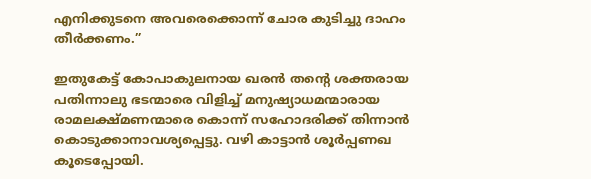എനിക്കുടനെ അവരെക്കൊന്ന് ചോര കുടിച്ചു ദാഹം തീര്‍ക്കണം.”

ഇതുകേട്ട് കോപാകുലനായ ഖരന്‍ തന്റെ ശക്തരായ പതിന്നാലു ഭടന്മാരെ വിളിച്ച് മനുഷ്യാധമന്മാരായ രാമലക്ഷ്മണന്മാരെ കൊന്ന് സഹോദരിക്ക് തിന്നാന്‍ കൊടുക്കാനാവശ്യപ്പെട്ടു. വഴി കാട്ടാന്‍ ശൂര്‍പ്പണഖ കൂടെപ്പോയി.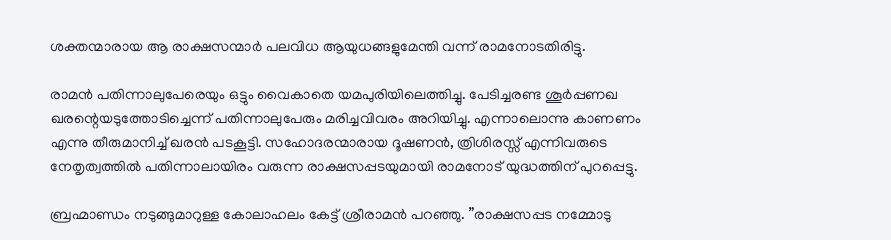ശക്തന്മാരായ ആ രാക്ഷസന്മാര്‍ പലവിധ ആയുധങ്ങളുമേന്തി വന്ന് രാമനോടതിരിട്ടു.

രാമന്‍ പതിന്നാലുപേരെയും ഒട്ടും വൈകാതെ യമപുരിയിലെത്തിച്ചു. പേടിച്ചരണ്ട ശൂര്‍പ്പണഖ ഖരന്റെയടുത്തോടിച്ചെന്ന് പതിന്നാലുപേരും മരിച്ചവിവരം അറിയിച്ചു. എന്നാലൊന്നു കാണണം എന്നു തീരുമാനിച്ച് ഖരന്‍ പടകൂട്ടി. സഹോദരന്മാരായ ദൂഷണന്‍, ത്രിശിരസ്സ് എന്നിവരുടെ നേതൃത്വത്തില്‍ പതിന്നാലായിരം വരുന്ന രാക്ഷസപ്പടയുമായി രാമനോട് യുദ്ധത്തിന് പുറപ്പെട്ടു.

ബ്രഹ്മാണ്ഡം നടുങ്ങുമാറുള്ള കോലാഹലം കേട്ട് ശ്രീരാമന്‍ പറഞ്ഞു. ”രാക്ഷസപ്പട നമ്മോടു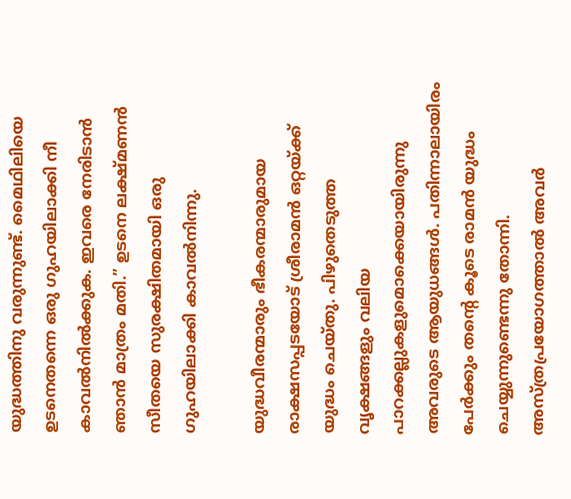യുദ്ധത്തിനു വരുന്നുണ്ട്. മൈഥിലിയെ ഉടനെതന്നെ ഒരു ഗുഹയിലാക്കി നീ കാവല്‍നില്‍ക്കുക. ഇവരെ നേരിടാന്‍ ഞാന്‍ മാത്രം മതി.” ഉടനെ ലക്ഷ്മണന്‍ സീതയെ സുരക്ഷിതമായി ഒരു ഗുഹയിലാക്കി കാവല്‍നിന്നു.

യുദ്ധവീരന്മാരും ഭീകരന്മാരുമായ രാക്ഷസപ്പടയോട് ശ്രീരാമന്‍ ഒറ്റയ്‌ക്ക് യുദ്ധം ചെയ്തു. പിഴുതെടുത്ത വൃക്ഷങ്ങളും വലിയ പാറക്കല്ലുകളുമൊക്കെയായിരുന്നു അവരുടെ ആയുധങ്ങള്‍. പതിന്നാലായിരം പേര്‍ക്കും തന്റെ കൂടെ രാമന്‍ യുദ്ധം ചെയ്യുന്നുണ്ടെന്നു തോന്നി. അസ്ത്രപ്രയോഗത്താല്‍ അവര്‍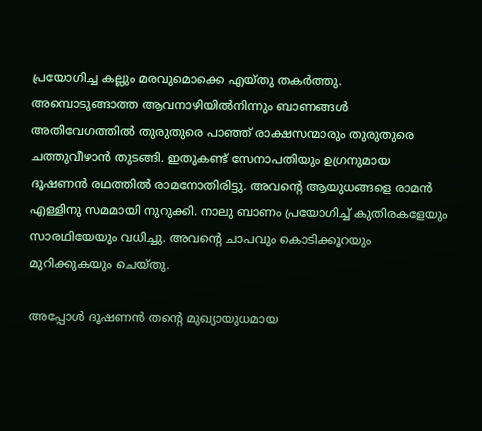പ്രയോഗിച്ച കല്ലും മരവുമൊക്കെ എയ്തു തകര്‍ത്തു. അമ്പൊടുങ്ങാത്ത ആവനാഴിയില്‍നിന്നും ബാണങ്ങള്‍ അതിവേഗത്തില്‍ തുരുതുരെ പാഞ്ഞ് രാക്ഷസന്മാരും തുരുതുരെ ചത്തുവീഴാന്‍ തുടങ്ങി. ഇതുകണ്ട് സേനാപതിയും ഉഗ്രനുമായ ദൂഷണന്‍ രഥത്തില്‍ രാമനോതിരിട്ടു. അവന്റെ ആയുധങ്ങളെ രാമന്‍ എള്ളിനു സമമായി നുറുക്കി. നാലു ബാണം പ്രയോഗിച്ച് കുതിരകളേയും സാരഥിയേയും വധിച്ചു. അവന്റെ ചാപവും കൊടിക്കൂറയും മുറിക്കുകയും ചെയ്തു.

അപ്പോള്‍ ദൂഷണന്‍ തന്റെ മുഖ്യായുധമായ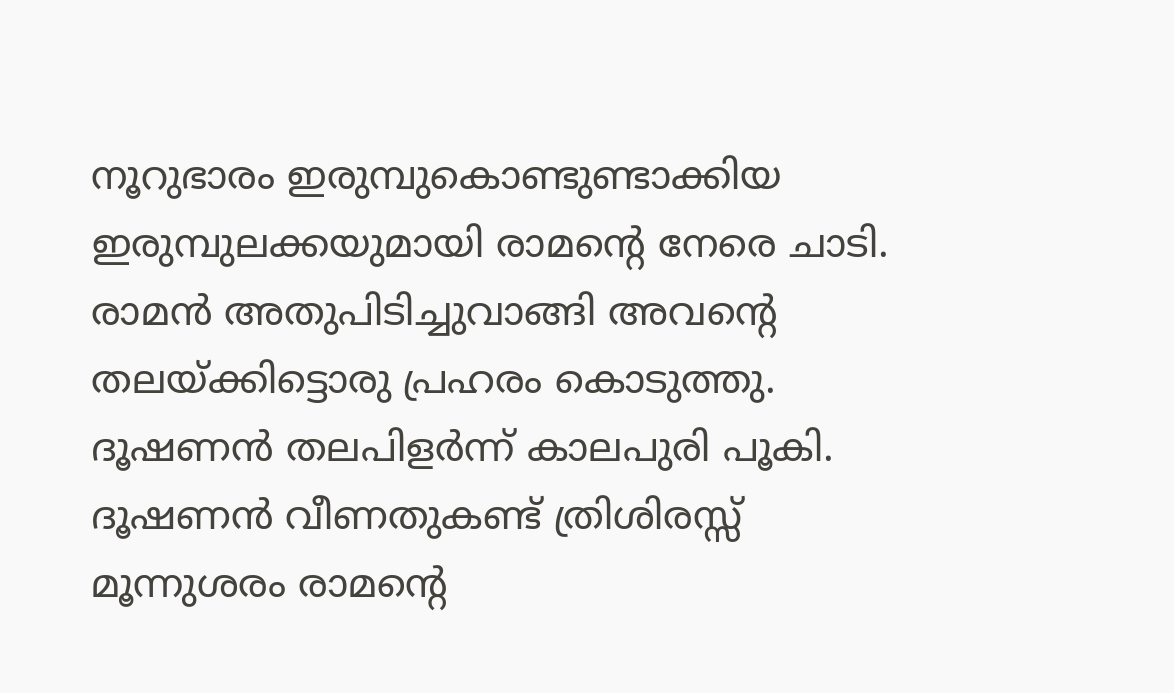നൂറുഭാരം ഇരുമ്പുകൊണ്ടുണ്ടാക്കിയ ഇരുമ്പുലക്കയുമായി രാമന്റെ നേരെ ചാടി. രാമന്‍ അതുപിടിച്ചുവാങ്ങി അവന്റെ തലയ്‌ക്കിട്ടൊരു പ്രഹരം കൊടുത്തു. ദൂഷണന്‍ തലപിളര്‍ന്ന് കാലപുരി പൂകി. ദൂഷണന്‍ വീണതുകണ്ട് ത്രിശിരസ്സ് മൂന്നുശരം രാമന്റെ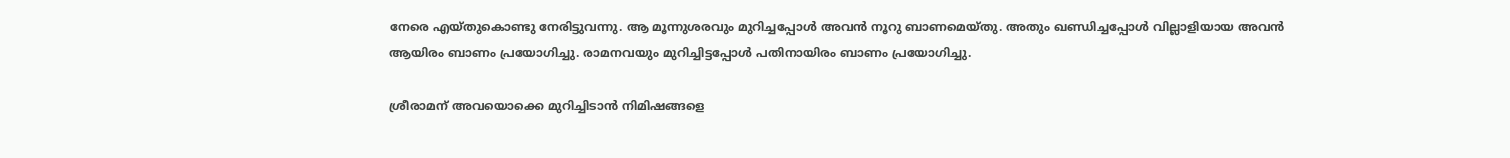നേരെ എയ്തുകൊണ്ടു നേരിട്ടുവന്നു. ആ മൂന്നുശരവും മുറിച്ചപ്പോള്‍ അവന്‍ നൂറു ബാണമെയ്തു. അതും ഖണ്ഡിച്ചപ്പോള്‍ വില്ലാളിയായ അവന്‍ ആയിരം ബാണം പ്രയോഗിച്ചു. രാമനവയും മുറിച്ചിട്ടപ്പോള്‍ പതിനായിരം ബാണം പ്രയോഗിച്ചു.

ശ്രീരാമന് അവയൊക്കെ മുറിച്ചിടാന്‍ നിമിഷങ്ങളെ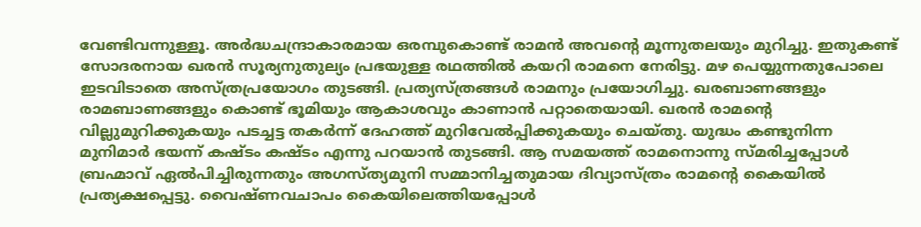വേണ്ടിവന്നുള്ളൂ. അര്‍ദ്ധചന്ദ്രാകാരമായ ഒരമ്പുകൊണ്ട് രാമന്‍ അവന്റെ മൂന്നുതലയും മുറിച്ചു. ഇതുകണ്ട് സോദരനായ ഖരന്‍ സൂര്യനുതുല്യം പ്രഭയുള്ള രഥത്തില്‍ കയറി രാമനെ നേരിട്ടു. മഴ പെയ്യുന്നതുപോലെ ഇടവിടാതെ അസ്ത്രപ്രയോഗം തുടങ്ങി. പ്രത്യസ്ത്രങ്ങള്‍ രാമനും പ്രയോഗിച്ചു. ഖരബാണങ്ങളും രാമബാണങ്ങളും കൊണ്ട് ഭൂമിയും ആകാശവും കാണാന്‍ പറ്റാതെയായി. ഖരന്‍ രാമന്റെ വില്ലുമുറിക്കുകയും പടച്ചട്ട തകര്‍ന്ന് ദേഹത്ത് മുറിവേല്‍പ്പിക്കുകയും ചെയ്തു. യുദ്ധം കണ്ടുനിന്ന മുനിമാര്‍ ഭയന്ന് കഷ്ടം കഷ്ടം എന്നു പറയാന്‍ തുടങ്ങി. ആ സമയത്ത് രാമനൊന്നു സ്മരിച്ചപ്പോള്‍ ബ്രഹ്മാവ് ഏല്‍പിച്ചിരുന്നതും അഗസ്ത്യമുനി സമ്മാനിച്ചതുമായ ദിവ്യാസ്ത്രം രാമന്റെ കൈയില്‍ പ്രത്യക്ഷപ്പെട്ടു. വൈഷ്ണവചാപം കൈയിലെത്തിയപ്പോള്‍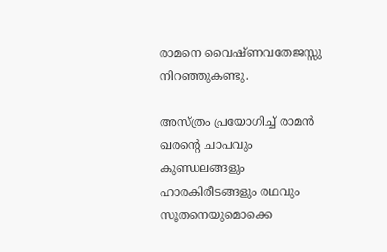രാമനെ വൈഷ്ണവതേജസ്സു നിറഞ്ഞുകണ്ടു.

അസ്ത്രം പ്രയോഗിച്ച് രാമന്‍ ഖരന്റെ ചാപവും കുണ്ഡലങ്ങളും ഹാരകിരീടങ്ങളും രഥവും സൂതനെയുമൊക്കെ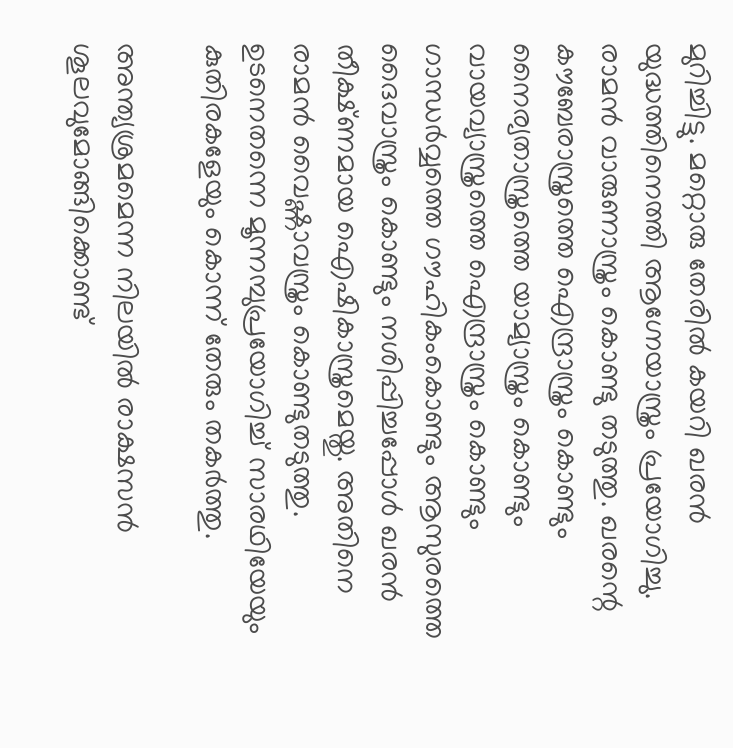മുറിച്ചിട്ടു. മറ്റൊരു തേരില്‍ കയറി ഖരന്‍ യുദ്ധത്തിനെത്തി ആഗ്നേയാസ്ത്രം പ്രയോഗിച്ചു. രാമന്‍ വാരുണാസ്ത്രം കൊണ്ടു തടുത്തു. ഖരന്റെ കൗബേരാസ്ത്രത്തെ ഐന്ദ്രാസ്ത്രം കൊണ്ടും നൈര്യതാസ്ത്രത്തെ യാമ്യാസ്ത്രം കൊണ്ടും വായവ്യാസ്ത്രത്തെ ഐന്ദ്രാസ്ത്രം കൊണ്ടും ഗാന്ധര്‍വ്വത്തെ ഗൗഹികംകൊണ്ടും ആസുരത്തെ ദൈവാസ്ത്രം കൊണ്ടും നശിപ്പിച്ചപ്പോള്‍ ഖരന്‍ തീക്ഷ്ണമായ ഐഷികാസ്ത്രമെയ്തു. അതിനെ രാമന്‍ വൈഷ്ണാവസ്ത്രം കൊണ്ടുതടുത്തു. ഉടനെതന്നെ മൂന്നമ്പുപ്രയോഗിച്ച് സാരഥിയേയും കുതിരകളേയും കൊന്ന് തേരും തകര്‍ത്തു.

അന്ത്യശ്രമമെന്ന നിലയില്‍ രാക്ഷസന്‍ ശൂലവുമോങ്ങിക്കൊണ്ട്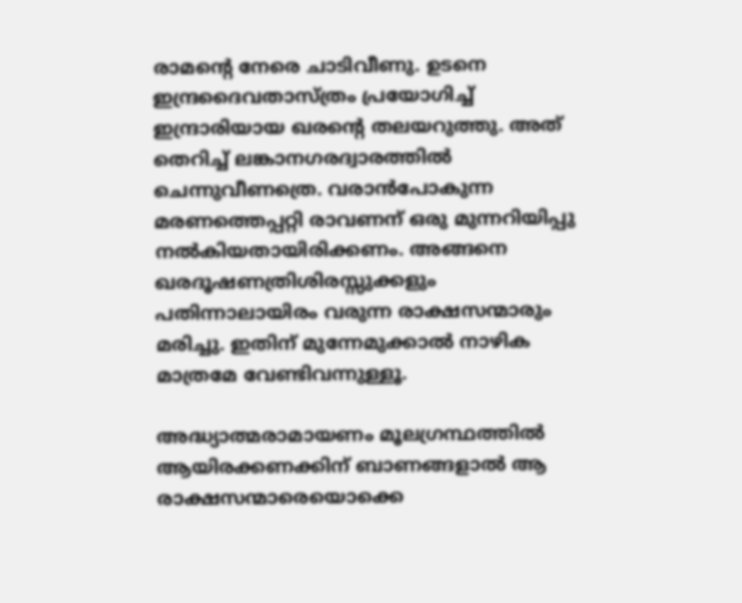രാമന്റെ നേരെ ചാടിവീണു. ഉടനെ ഇന്ദ്രദൈവതാസ്ത്രം പ്രയോഗിച്ച് ഇന്ദ്രാരിയായ ഖരന്റെ തലയറുത്തു. അത് തെറിച്ച് ലങ്കാനഗരദ്വാരത്തില്‍ ചെന്നുവീണത്രെ. വരാന്‍പോകുന്ന മരണത്തെപ്പറ്റി രാവണന് ഒരു മുന്നറിയിപ്പു നല്‍കിയതായിരിക്കണം. അങ്ങനെ ഖരദൂഷണത്രിശിരസ്സുക്കളും പതിന്നാലായിരം വരുന്ന രാക്ഷസന്മാരും മരിച്ചു. ഇതിന് മുന്നേമുക്കാല്‍ നാഴിക മാത്രമേ വേണ്ടിവന്നുള്ളൂ.

അദ്ധ്യാത്മരാമായണം മൂലഗ്രന്ഥത്തില്‍ ആയിരക്കണക്കിന് ബാണങ്ങളാല്‍ ആ രാക്ഷസന്മാരെയൊക്കെ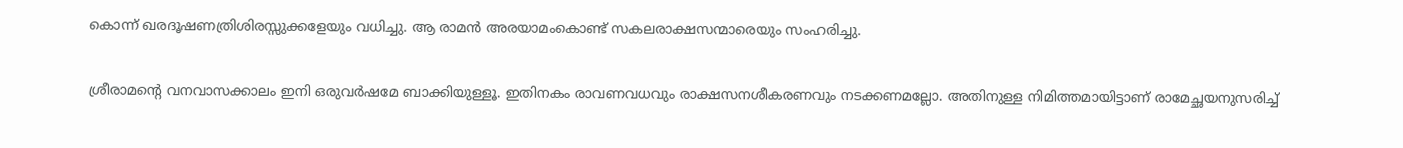കൊന്ന് ഖരദൂഷണത്രിശിരസ്സുക്കളേയും വധിച്ചു. ആ രാമന്‍ അരയാമംകൊണ്ട് സകലരാക്ഷസന്മാരെയും സംഹരിച്ചു.

ശ്രീരാമന്റെ വനവാസക്കാലം ഇനി ഒരുവര്‍ഷമേ ബാക്കിയുള്ളൂ. ഇതിനകം രാവണവധവും രാക്ഷസനശീകരണവും നടക്കണമല്ലോ. അതിനുള്ള നിമിത്തമായിട്ടാണ് രാമേച്ഛയനുസരിച്ച്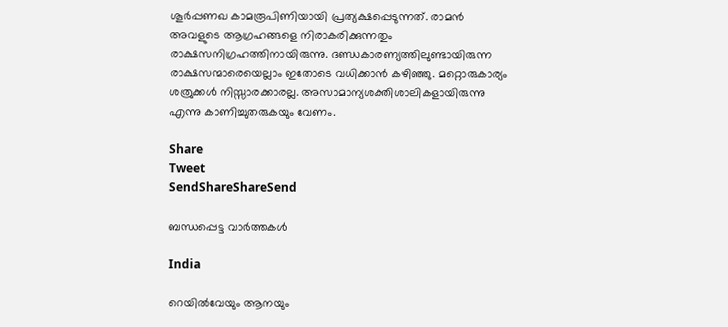ശൂര്‍പ്പണഖ കാമരൂപിണിയായി പ്രത്യക്ഷപ്പെടുന്നത്. രാമന്‍ അവളുടെ ആഗ്രഹങ്ങളെ നിരാകരിക്കുന്നതും രാക്ഷസനിഗ്രഹത്തിനായിരുന്നു. ദണ്ഡകാരണ്യത്തിലുണ്ടായിരുന്ന രാക്ഷസന്മാരെയെല്ലാം ഇതോടെ വധിക്കാന്‍ കഴിഞ്ഞു. മറ്റൊരുകാര്യം ശത്രുക്കള്‍ നിസ്സാരക്കാരല്ല. അസാമാന്യശക്തിശാലികളായിരുന്നു എന്നു കാണിച്ചുതരുകയും വേണം.

Share
Tweet
SendShareShareSend

ബന്ധപ്പെട്ട വാര്‍ത്തകള്‍

India

റെയിൽവേയും ആനയും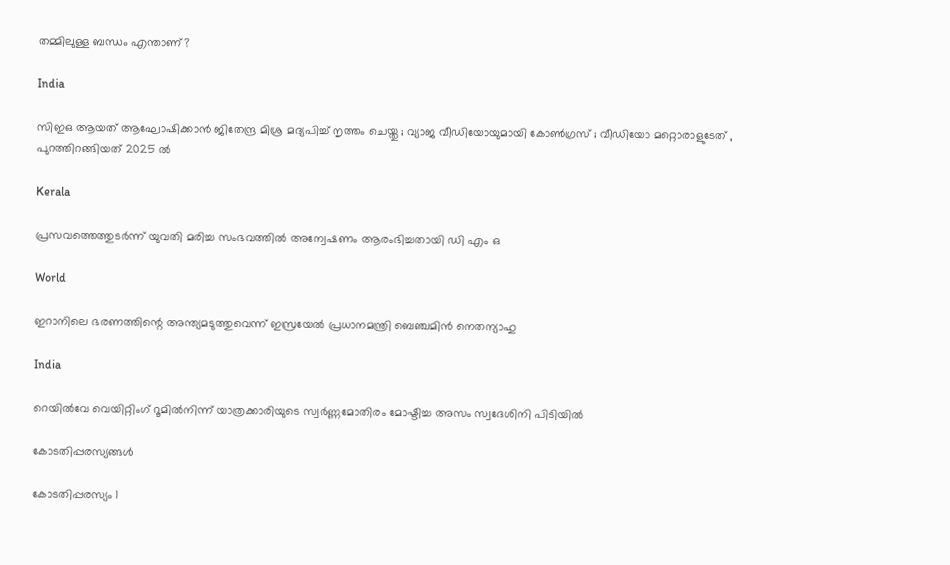തമ്മിലുള്ള ബന്ധം എന്താണ്?

India

സിഇഒ ആയത് ആഘോഷിക്കാൻ ജിതേന്ദ്ര മിശ്ര മദ്യപിച്ച് നൃത്തം ചെയ്തു ; വ്യാജ വീഡിയോയുമായി കോൺഗ്രസ് ; വീഡിയോ മറ്റൊരാളുടേത് , പുറത്തിറങ്ങിയത് 2025 ൽ

Kerala

പ്രസവത്തെത്തുടര്‍ന്ന് യുവതി മരിച്ച സംഭവത്തില്‍ അന്വേഷണം ആരംഭിച്ചതായി ഡി എം ഒ

World

ഇറാനിലെ ഭരണത്തിന്റെ അന്ത്യമടുത്തുവെന്ന് ഇസ്രയേല്‍ പ്രധാനമന്ത്രി ബെഞ്ചമിന്‍ നെതന്യാഹു

India

റെയില്‍വേ വെയിറ്റിംഗ് റൂമില്‍നിന്ന് യാത്രക്കാരിയുടെ സ്വര്‍ണ്ണമോതിരം മോഷ്ടിച്ച അസം സ്വദേശിനി പിടിയില്‍

കോടതിപ്പരസ്യങ്ങള്‍

കോടതിപ്പരസ്യം 1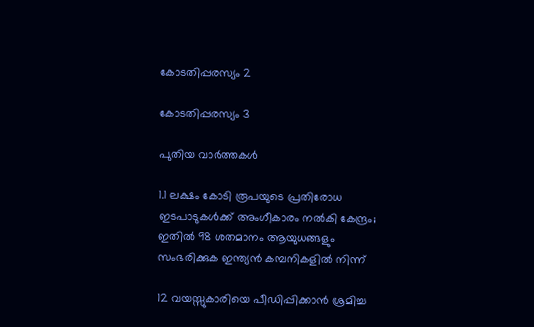കോടതിപ്പരസ്യം 2

കോടതിപ്പരസ്യം 3

പുതിയ വാര്‍ത്തകള്‍

1.1 ലക്ഷം കോടി രൂപയുടെ പ്രതിരോധ ഇടപാടുകൾക്ക് അംഗീകാരം നൽകി കേന്ദ്രം; ഇതില്‍ 98 ശതമാനം ആയുധങ്ങളും സംഭരിക്കുക ഇന്ത്യന്‍ കമ്പനികളില്‍ നിന്ന്

12 വയസ്സുകാരിയെ പീഡിപ്പിക്കാന്‍ ശ്രമിച്ച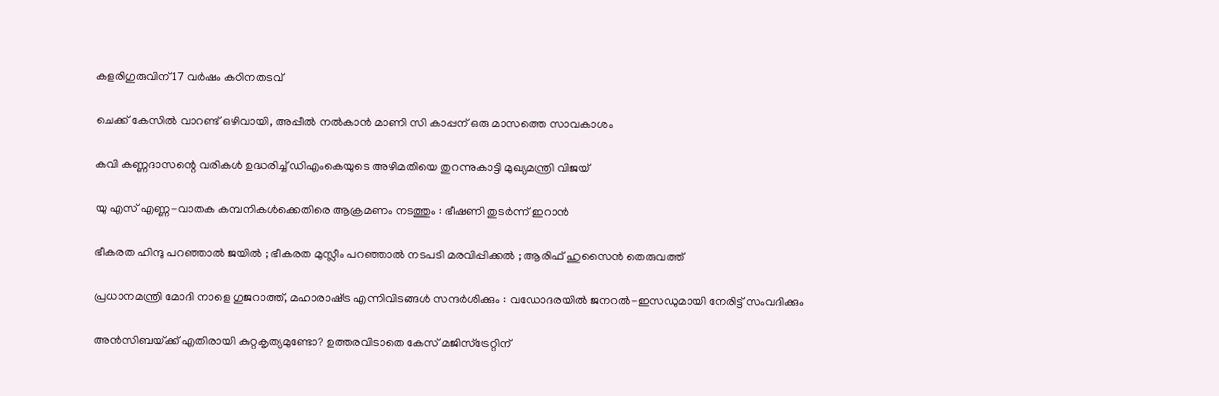കളരിഗുരുവിന് 17 വര്‍ഷം കഠിനതടവ്

ചെക്ക് കേസില്‍ വാറണ്ട് ഒഴിവായി, അപ്പീല്‍ നല്‍കാന്‍ മാണി സി കാപ്പന് ഒരു മാസത്തെ സാവകാശം

കവി കണ്ണദാസന്റെ വരികള്‍ ഉദ്ധരിച്ച് ഡിഎംകെയുടെ അഴിമതിയെ തുറന്നുകാട്ടി മുഖ്യമന്ത്രി വിജയ്

യു എസ് എണ്ണ-വാതക കമ്പനികള്‍ക്കെതിരെ ആക്രമണം നടത്തും : ഭീഷണി തുടർന്ന് ഇറാൻ

ഭീകരത ഹിന്ദു പറഞ്ഞാൽ ജയിൽ ; ഭീകരത മുസ്ലീം പറഞ്ഞാൽ നടപടി മരവിപ്പിക്കൽ ; ആരിഫ് ഹുസൈൻ തെരുവത്ത്

പ്രധാനമന്ത്രി മോദി നാളെ ഗുജറാത്ത്, മഹാരാഷ്‌ട്ര എന്നിവിടങ്ങൾ സന്ദർശിക്കും : വഡോദരയിൽ ജനറൽ-ഇസഡുമായി നേരിട്ട് സംവദിക്കും

അന്‍സിബയ്‌ക്ക് എതിരായി കുറ്റകൃത്യമുണ്ടോ? ഉത്തരവിടാതെ കേസ് മജിസ്‌ട്രേറ്റിന്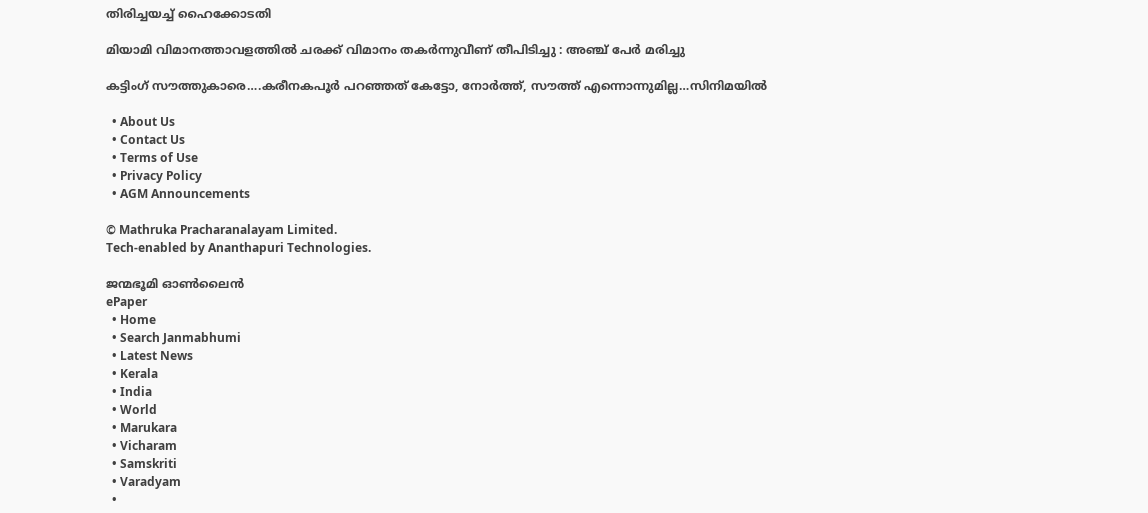തിരിച്ചയച്ച് ഹൈക്കോടതി

മിയാമി വിമാനത്താവളത്തിൽ ചരക്ക് വിമാനം തകർന്നുവീണ് തീപിടിച്ചു : അഞ്ച് പേർ മരിച്ചു

കട്ടിംഗ് സൗത്തുകാരെ….കരീനകപൂര്‍ പറഞ്ഞത് കേട്ടോ, നോര്‍ത്ത്, സൗത്ത് എന്നൊന്നുമില്ല…സിനിമയില്‍

  • About Us
  • Contact Us
  • Terms of Use
  • Privacy Policy
  • AGM Announcements

© Mathruka Pracharanalayam Limited.
Tech-enabled by Ananthapuri Technologies.

ജന്മഭൂമി ഓണ്‍ലൈന്‍
ePaper
  • Home
  • Search Janmabhumi
  • Latest News
  • Kerala
  • India
  • World
  • Marukara
  • Vicharam
  • Samskriti
  • Varadyam
  •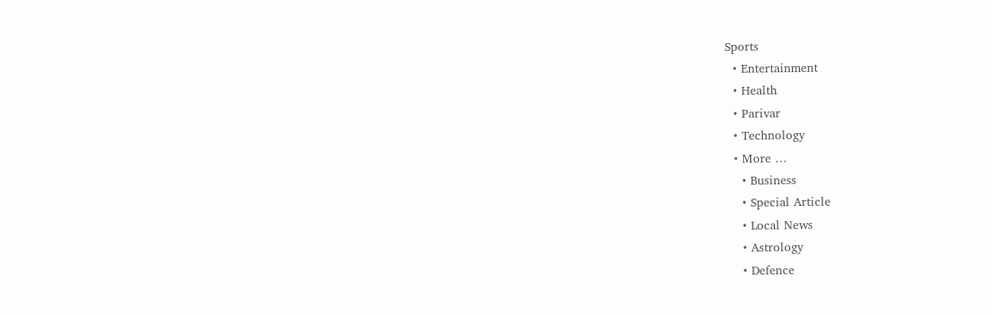Sports
  • Entertainment
  • Health
  • Parivar
  • Technology
  • More …
    • Business
    • Special Article
    • Local News
    • Astrology
    • Defence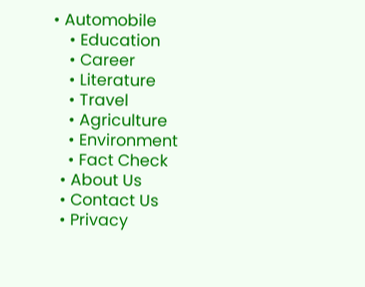• Automobile
    • Education
    • Career
    • Literature
    • Travel
    • Agriculture
    • Environment
    • Fact Check
  • About Us
  • Contact Us
  • Privacy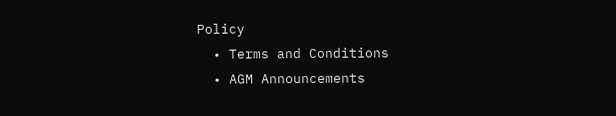Policy
  • Terms and Conditions
  • AGM Announcements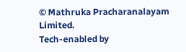© Mathruka Pracharanalayam Limited.
Tech-enabled by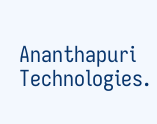Ananthapuri Technologies.